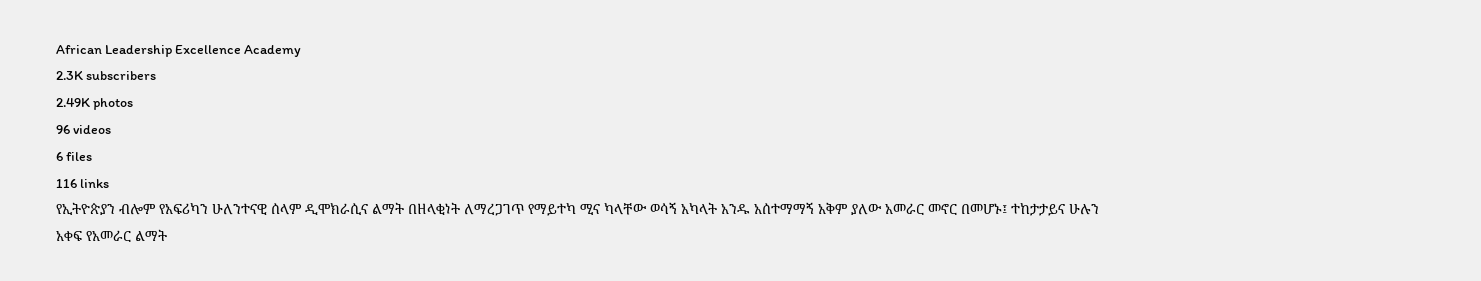African Leadership Excellence Academy
2.3K subscribers
2.49K photos
96 videos
6 files
116 links
የኢትዮጵያን ብሎም የአፍሪካን ሁለንተናዊ ሰላም ዲሞክራሲና ልማት በዘላቂነት ለማረጋገጥ የማይተካ ሚና ካላቸው ወሳኝ አካላት አንዱ አሰተማማኝ አቅም ያለው አመራር መኖር በመሆኑ፤ ተከታታይና ሁሉን አቀፍ የአመራር ልማት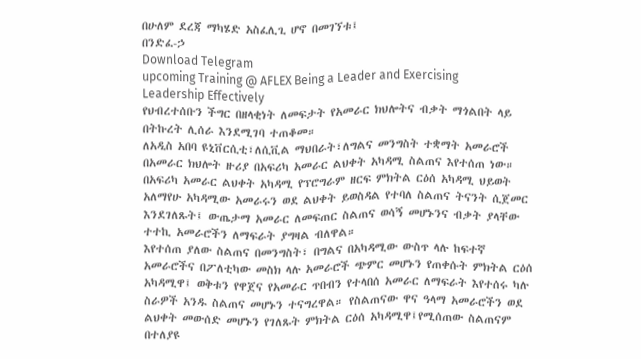በሁለም ደረጃ ማካሄድ አስፈሊጊ ሆኖ በመገኘቱ፤
በንድፈ-ኃ
Download Telegram
upcoming Training @ AFLEX Being a Leader and Exercising Leadership Effectively
የህብረተሰቡን ችግር በዘላቂነት ለመፍታት የአመራር ክህሎትና ብቃት ማጎልበት ላይ በትኩረት ሊሰራ እንደሚገባ ተጠቆመ።
ለአዲስ አበባ ዩኒቨርሲቲ፣ለሲቪል ማህበራት፣ለግልና መንግስት ተቋማት አመራሮች በአመራር ክህሎት ዙሪያ በአፍሪካ አመራር ልህቀት አካዳሚ ስልጠና እየተሰጠ ነው።
በአፍሪካ አመራር ልህቀት አካዳሚ የፕሮግራም ዘርፍ ምክትል ርዕሰ አካዳሚ ህይወት አለማየሁ አካዳሚው አመራሩን ወደ ልህቀት ይወስዳል የተባለ ስልጠና ትናንት ሲጀመር እንደገለጹት፤ ውጤታማ አመራር ለመፍጠር ስልጠና ወሳኝ መሆኑንና ብቃት ያላቸው ተተኪ አመራሮችን ለማፍራት ያግዛል ብለዋል።
እየተሰጠ ያለው ስልጠና በመንግስት፣ በግልና በአካዳሚው ውስጥ ላሉ ከፍተኛ አመራሮችና በፖለቲካው መስክ ላሉ አመራሮች ጭምር መሆኑን የጠቀሱት ምክትል ርዕሰ አካዳሚዋ፤ ወቅቱን የዋጀና የአመራር ጥበብን የተላበሰ አመራር ለማፍራት እየተሰሩ ካሉ ስራዎች አንዱ ስልጠና መሆኑን ተናግረዋል። የስልጠናው ዋና ዓላማ አመራሮችን ወደ ልህቀት መውሰድ መሆኑን የገለጹት ምክትል ርዕሰ አካዳሚዋ፤የሚሰጠው ስልጠናም በተለያዩ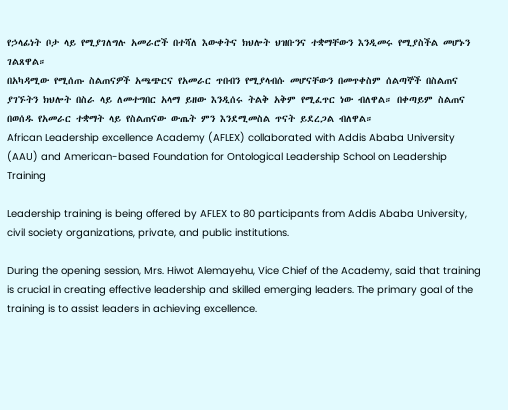የኃላፊነት ቦታ ላይ የሚያገለግሉ አመራሮች በተሻለ እውቀትና ክህሎት ህዝቡንና ተቋማቸውን እንዲመሩ የሚያስችል መሆኑን ገልጸዋል።
በአካዳሚው የሚሰጡ ስልጠናዎች አጫጭርና የአመራር ጥበብን የሚያላብሱ መሆናቸውን በመጥቀስም ሰልጣኞች በስልጠና ያገኙትን ክህሎት በስራ ላይ ለመተግበር አላማ ይዘው እንዲሰሩ ትልቅ አቅም የሚፈጥር ነው ብለዋል። በቀጣይም ስልጠና በወሰዱ የአመራር ተቋማት ላይ የስልጠናው ውጤት ምን እንደሚመስል ጥናት ይደረጋል ብለዋል።
African Leadership excellence Academy (AFLEX) collaborated with Addis Ababa University (AAU) and American-based Foundation for Ontological Leadership School on Leadership Training

Leadership training is being offered by AFLEX to 80 participants from Addis Ababa University, civil society organizations, private, and public institutions.

During the opening session, Mrs. Hiwot Alemayehu, Vice Chief of the Academy, said that training is crucial in creating effective leadership and skilled emerging leaders. The primary goal of the training is to assist leaders in achieving excellence.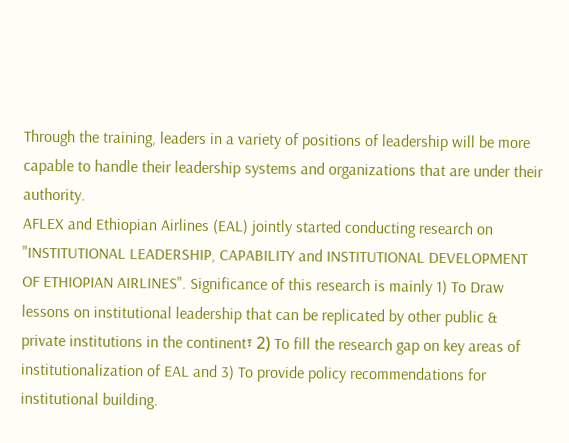Through the training, leaders in a variety of positions of leadership will be more capable to handle their leadership systems and organizations that are under their authority.
AFLEX and Ethiopian Airlines (EAL) jointly started conducting research on "INSTITUTIONAL LEADERSHIP, CAPABILITY and INSTITUTIONAL DEVELOPMENT OF ETHIOPIAN AIRLINES". Significance of this research is mainly 1) To Draw lessons on institutional leadership that can be replicated by other public & private institutions in the continent፣ 2) To fill the research gap on key areas of institutionalization of EAL and 3) To provide policy recommendations for institutional building.